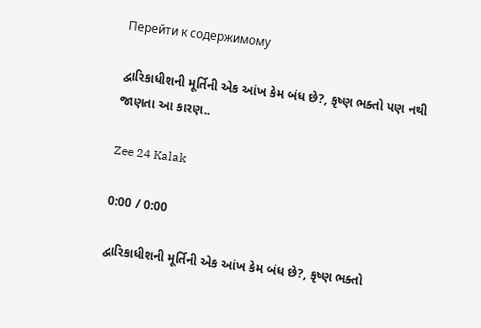Перейти к содержимому

દ્વારિકાધીશની મૂર્તિની એક આંખ કેમ બંધ છે?, કૃષ્ણ ભક્તો પણ નથી જાણતા આ કારણ..

Zee 24 Kalak

0:00 / 0:00

દ્વારિકાધીશની મૂર્તિની એક આંખ કેમ બંધ છે?, કૃષ્ણ ભક્તો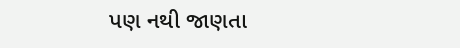પણ નથી જાણતા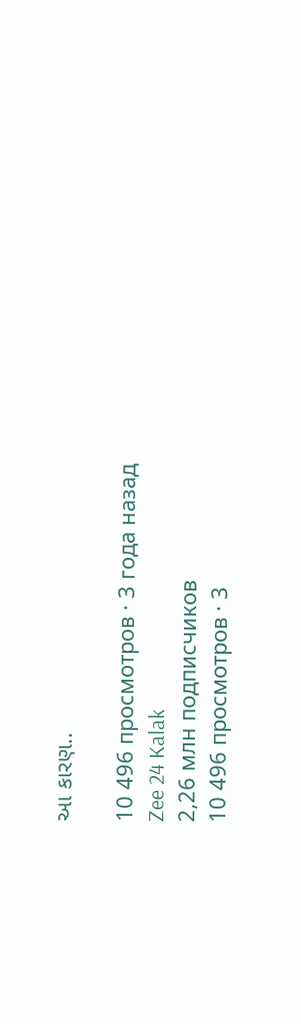આ કારણ..

10 496 просмотров · 3 года назад
Zee 24 Kalak
2,26 млн подписчиков
10 496 просмотров · 3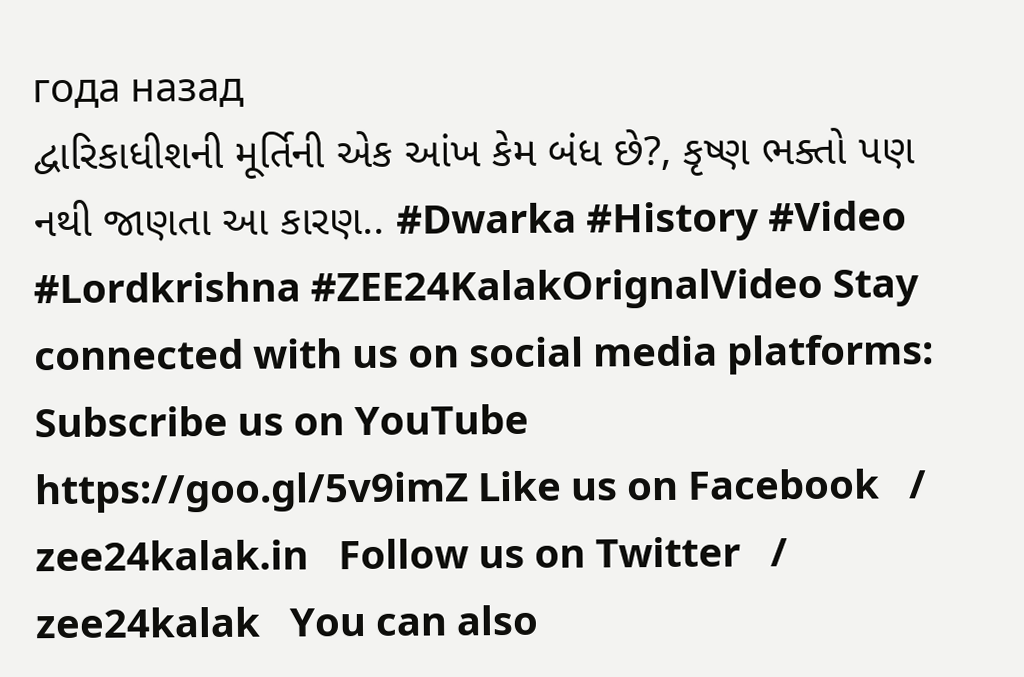года назад
દ્વારિકાધીશની મૂર્તિની એક આંખ કેમ બંધ છે?, કૃષ્ણ ભક્તો પણ નથી જાણતા આ કારણ.. #Dwarka #History #Video #Lordkrishna #ZEE24KalakOrignalVideo Stay connected with us on social media platforms: Subscribe us on YouTube https://goo.gl/5v9imZ Like us on Facebook   / zee24kalak.in   Follow us on Twitter   / zee24kalak   You can also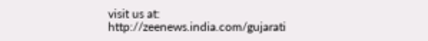visit us at: http://zeenews.india.com/gujarati